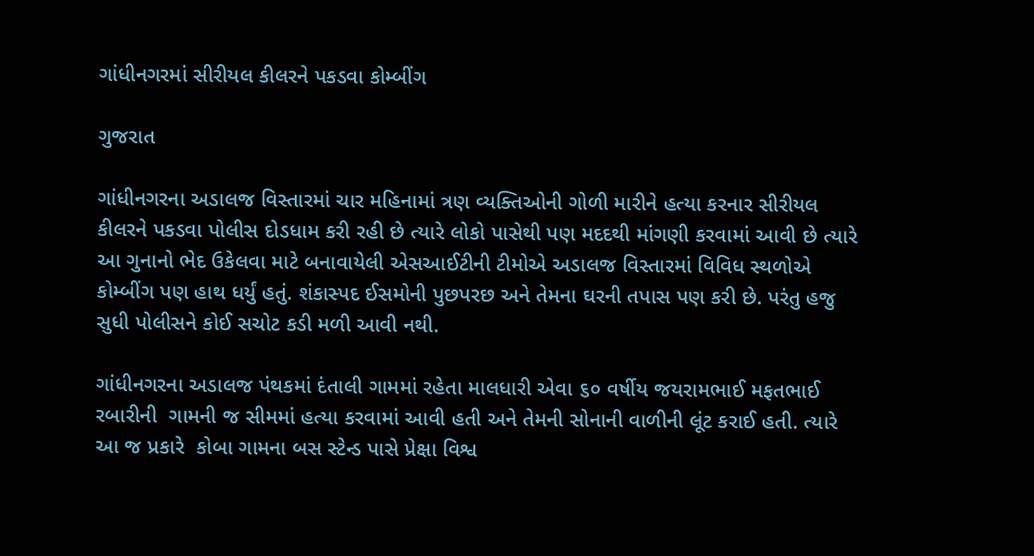ગાંધીનગરમાં સીરીયલ કીલરને પકડવા કોમ્બીંગ

ગુજરાત

ગાંધીનગરના અડાલજ વિસ્તારમાં ચાર મહિનામાં ત્રણ વ્યક્તિઓની ગોળી મારીને હત્યા કરનાર સીરીયલ કીલરને પકડવા પોલીસ દોડધામ કરી રહી છે ત્યારે લોકો પાસેથી પણ મદદથી માંગણી કરવામાં આવી છે ત્યારે આ ગુનાનો ભેદ ઉકેલવા માટે બનાવાયેલી એસઆઈટીની ટીમોએ અડાલજ વિસ્તારમાં વિવિધ સ્થળોએ કોમ્બીંગ પણ હાથ ધર્યું હતું. શંકાસ્પદ ઈસમોની પુછપરછ અને તેમના ઘરની તપાસ પણ કરી છે. પરંતુ હજુ સુધી પોલીસને કોઈ સચોટ કડી મળી આવી નથી.

ગાંધીનગરના અડાલજ પંથકમાં દંતાલી ગામમાં રહેતા માલધારી એવા ૬૦ વર્ષીય જયરામભાઈ મફતભાઈ રબારીની  ગામની જ સીમમાં હત્યા કરવામાં આવી હતી અને તેમની સોનાની વાળીની લૂંટ કરાઈ હતી. ત્યારે આ જ પ્રકારે  કોબા ગામના બસ સ્ટેન્ડ પાસે પ્રેક્ષા વિશ્વ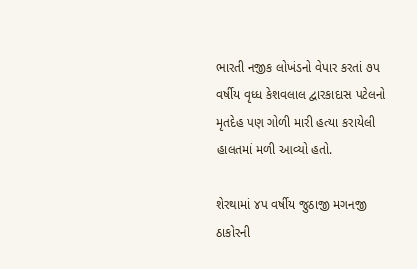ભારતી નજીક લોખંડનો વેપાર કરતાં ૭પ વર્ષીય વૃધ્ધ કેશવલાલ દ્વારકાદાસ પટેલનો મૃતદેહ પણ ગોળી મારી હત્યા કરાયેલી હાલતમાં મળી આવ્યો હતો.

શેરથામાં ૪પ વર્ષીય જુઠાજી મગનજી ઠાકોરની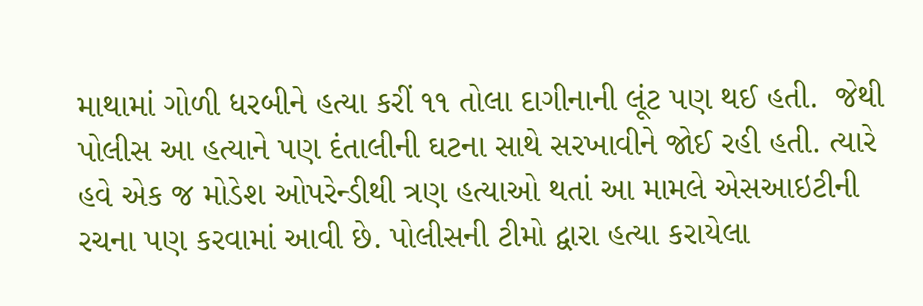માથામાં ગોળી ધરબીને હત્યા કરીં ૧૧ તોલા દાગીનાની લૂંટ પણ થઈ હતી.  જેથી પોલીસ આ હત્યાને પણ દંતાલીની ઘટના સાથે સરખાવીને જોઈ રહી હતી. ત્યારે હવે એક જ મોડેશ ઓપરેન્ડીથી ત્રણ હત્યાઓ થતાં આ મામલે એસઆઇટીની રચના પણ કરવામાં આવી છે. પોલીસની ટીમો દ્વારા હત્યા કરાયેલા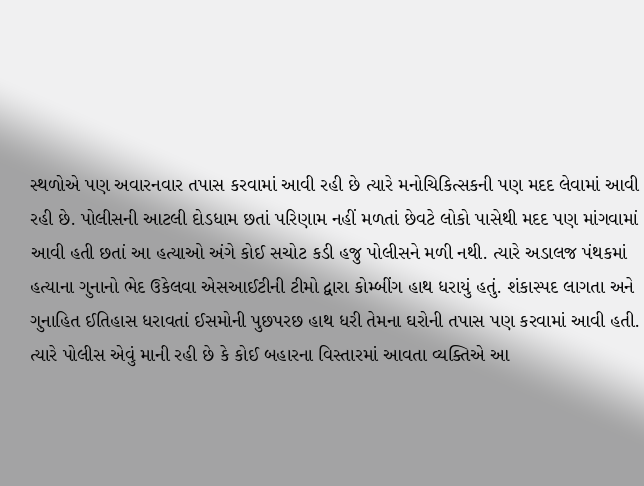સ્થળોએ પણ અવારનવાર તપાસ કરવામાં આવી રહી છે ત્યારે મનોચિકિત્સકની પણ મદદ લેવામાં આવી રહી છે. પોલીસની આટલી દોડધામ છતાં પરિણામ નહીં મળતાં છેવટે લોકો પાસેથી મદદ પણ માંગવામાં આવી હતી છતાં આ હત્યાઓ અંગે કોઈ સચોટ કડી હજુ પોલીસને મળી નથી. ત્યારે અડાલજ પંથકમાં હત્યાના ગુનાનો ભેદ ઉકેલવા એસઆઈટીની ટીમો દ્વારા કોમ્બીંગ હાથ ધરાયું હતું. શંકાસ્પદ લાગતા અને ગુનાહિત ઈતિહાસ ધરાવતાં ઈસમોની પુછપરછ હાથ ધરી તેમના ઘરોની તપાસ પણ કરવામાં આવી હતી. ત્યારે પોલીસ એવું માની રહી છે કે કોઈ બહારના વિસ્તારમાં આવતા વ્યક્તિએ આ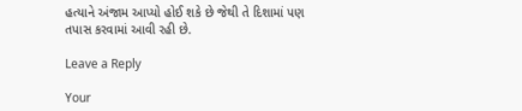હત્યાને અંજામ આપ્યો હોઈ શકે છે જેથી તે દિશામાં પણ તપાસ કરવામાં આવી રહી છે.

Leave a Reply

Your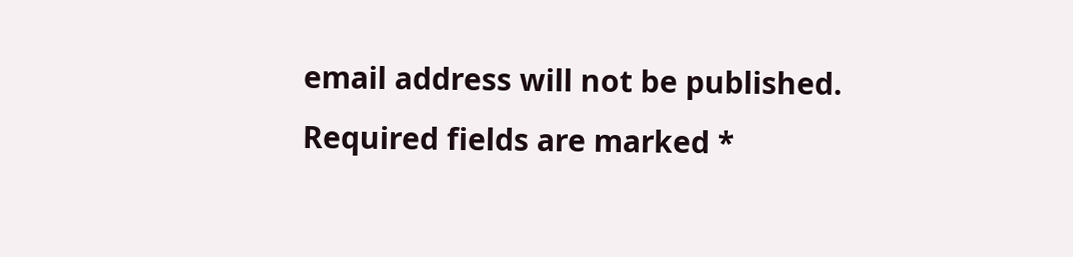email address will not be published. Required fields are marked *